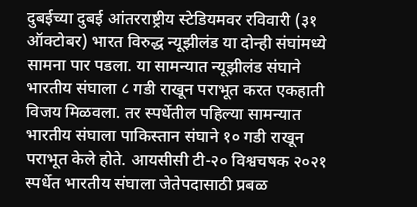दुबईच्या दुबई आंतरराष्ट्रीय स्टेडियमवर रविवारी (३१ ऑक्टोबर) भारत विरुद्ध न्यूझीलंड या दोन्ही संघांमध्ये सामना पार पडला. या सामन्यात न्यूझीलंड संघाने भारतीय संघाला ८ गडी राखून पराभूत करत एकहाती विजय मिळवला. तर स्पर्धेतील पहिल्या सामन्यात भारतीय संघाला पाकिस्तान संघाने १० गडी राखून पराभूत केले होते. आयसीसी टी-२० विश्वचषक २०२१ स्पर्धेत भारतीय संघाला जेतेपदासाठी प्रबळ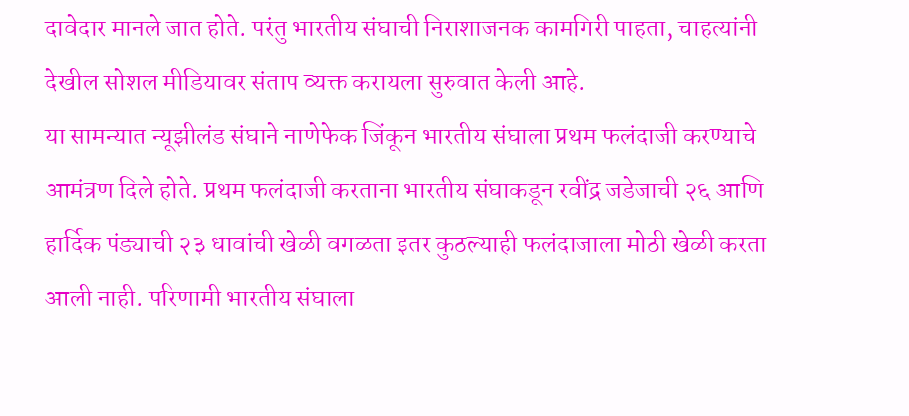दावेदार मानले जात होते. परंतु भारतीय संघाची निराशाजनक कामगिरी पाहता, चाहत्यांनी देखील सोशल मीडियावर संताप व्यक्त करायला सुरुवात केली आहे.
या सामन्यात न्यूझीलंड संघाने नाणेफेक जिंकून भारतीय संघाला प्रथम फलंदाजी करण्याचे आमंत्रण दिले होते. प्रथम फलंदाजी करताना भारतीय संघाकडून रवींद्र जडेजाची २६ आणि हार्दिक पंड्याची २३ धावांची खेळी वगळता इतर कुठल्याही फलंदाजाला मोठी खेळी करता आली नाही. परिणामी भारतीय संघाला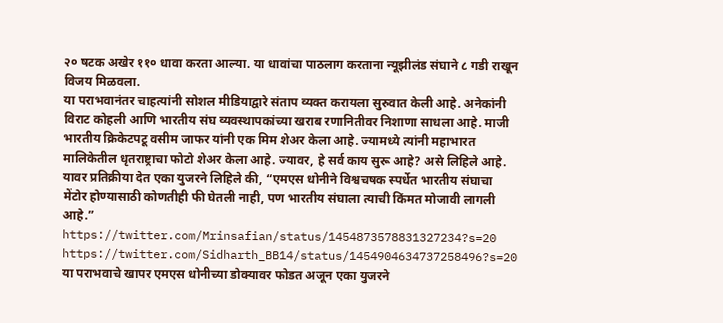२० षटक अखेर ११० धावा करता आल्या. या धावांचा पाठलाग करताना न्यूझीलंड संघाने ८ गडी राखून विजय मिळवला.
या पराभवानंतर चाहत्यांनी सोशल मीडियाद्वारे संताप व्यक्त करायला सुरुवात केली आहे. अनेकांनी विराट कोहली आणि भारतीय संघ व्यवस्थापकांच्या खराब रणानितीवर निशाणा साधला आहे. माजी भारतीय क्रिकेटपटू वसीम जाफर यांनी एक मिम शेअर केला आहे. ज्यामध्ये त्यांनी महाभारत मालिकेतील धृतराष्ट्राचा फोटो शेअर केला आहे. ज्यावर, हे सर्व काय सुरू आहे? असे लिहिले आहे. यावर प्रतिक्रीया देत एका युजरने लिहिले की, “एमएस धोनीने विश्वचषक स्पर्धेत भारतीय संघाचा मेंटोर होण्यासाठी कोणतीही फी घेतली नाही, पण भारतीय संघाला त्याची किंमत मोजावी लागली आहे.”
https://twitter.com/Mrinsafian/status/1454873578831327234?s=20
https://twitter.com/Sidharth_BB14/status/1454904634737258496?s=20
या पराभवाचे खापर एमएस धोनीच्या डोक्यावर फोडत अजून एका युजरने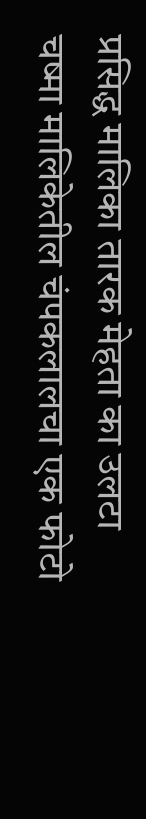प्रसिद्ध मालिका तारक मेहता का उलटा चष्मा मालिकेतील चंपकलालचा एक फोटो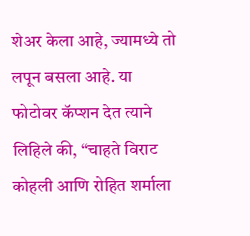शेअर केला आहे, ज्यामध्ये तो लपून बसला आहे. या फोटोवर कॅप्शन देत त्याने लिहिले की, “चाहते विराट कोहली आणि रोहित शर्माला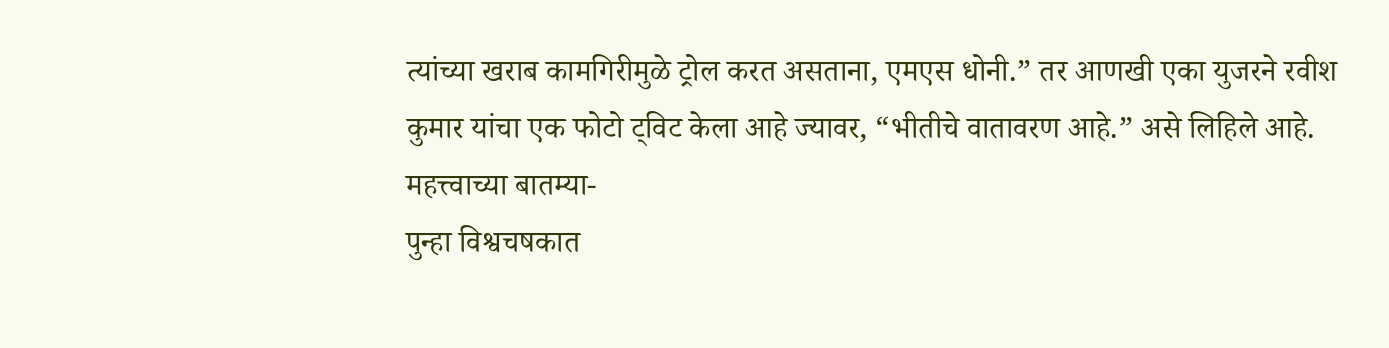त्यांच्या खराब कामगिरीमुळे ट्रोल करत असताना, एमएस धोनी.” तर आणखी एका युजरने रवीश कुमार यांचा एक फोटो ट्विट केला आहे ज्यावर, “भीतीचे वातावरण आहे.” असे लिहिले आहे.
महत्त्वाच्या बातम्या-
पुन्हा विश्वचषकात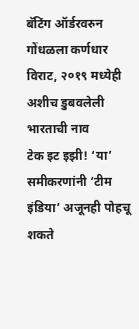बॅटिंग ऑर्डरवरुन गोंधळला कर्णधार विराट, २०१९ मध्येही अशीच डुबवलेली भारताची नाव
टेक इट इझी! ‘या’ समीकरणांनी ‘टीम इंडिया’ अजूनही पोहचू शकते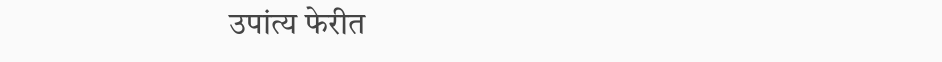उपांत्य फेरीत